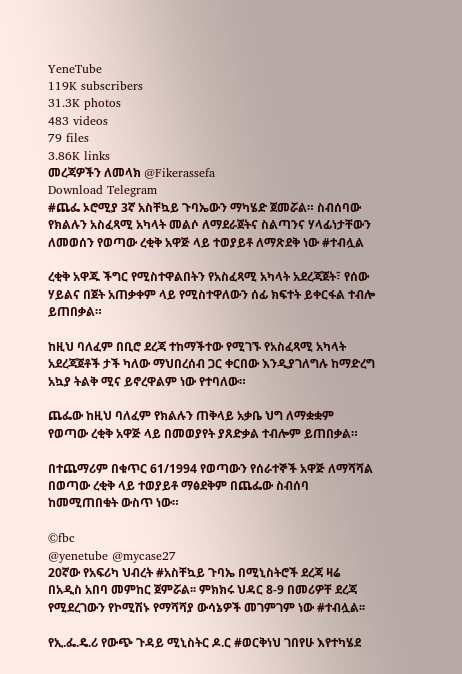YeneTube
119K subscribers
31.3K photos
483 videos
79 files
3.86K links
መረጃዎችን ለመላክ @Fikerassefa
Download Telegram
#ጨፌ ኦሮሚያ 3ኛ አስቸኳይ ጉባኤውን ማካሄድ ጀመሯል። ስብሰባው የክልሉን አስፈጻሚ አካላት መልሶ ለማደራጀትና ስልጣንና ሃላፊነታቸውን ለመወሰን የወጣው ረቂቅ አዋጅ ላይ ተወያይቶ ለማጽደቅ ነው #ተብሏል

ረቂቅ አዋጁ ችግር የሚስተዋልበትን የአስፈጻሚ አካላት አደረጃጀት፣ የሰው ሃይልና በጀት አጠቃቀም ላይ የሚስተዋለውን ሰፊ ክፍተት ይቀርፋል ተብሎ ይጠበቃል።

ከዚህ ባለፈም በቢሮ ደረጃ ተከማችተው የሚገኙ የአስፈጻሚ አካላት አደረጃጀቶች ታች ካለው ማህበረሰብ ጋር ቀርበው እንዲያገለግሉ ከማድረግ አኳያ ትልቅ ሚና ይኖረዋልም ነው የተባለው።

ጨፌው ከዚህ ባለፈም የክልሉን ጠቅላይ አቃቤ ህግ ለማቋቋም የወጣው ረቂቅ አዋጅ ላይ በመወያየት ያጸድቃል ተብሎም ይጠበቃል።

በተጨማሪም በቁጥር 61/1994 የወጣውን የሰራተኞች አዋጅ ለማሻሻል በወጣው ረቂቅ ላይ ተወያይቶ ማፅደቅም በጨፌው ስብሰባ ከመሚጠበቁት ውስጥ ነው።

©fbc
@yenetube @mycase27
20ኛው የአፍሪካ ህብረት #አስቸኳይ ጉባኤ በሚኒስትሮች ደረጃ ዛሬ በአዲስ አበባ መምከር ጀምሯል፡፡ ምክክሩ ህዳር 8-9 በመሪዎቸ ደረጃ የሚደረገውን የኮሚሽኑ የማሻሻያ ውሳኔዎች መገምገም ነው #ተብሏል፡፡

የኢ.ፌ.ዴ.ሪ የውጭ ጉዳይ ሚኒስትር ዶ.ር #ወርቅነህ ገበየሁ እየተካሄደ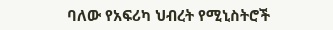ባለው የአፍሪካ ህብረት የሚኒስትሮች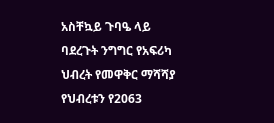አስቸኳይ ጉባዔ ላይ ባደረጉት ንግግር የአፍሪካ ህብረት የመዋቅር ማሻሻያ የህብረቱን የ2063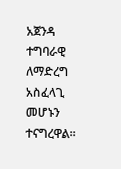አጀንዳ ተግባራዊ ለማድረግ አስፈላጊ መሆኑን ተናግረዋል፡፡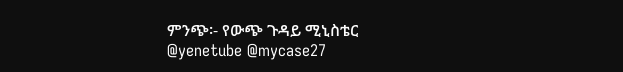ምንጭ፡- የውጭ ጉዳይ ሚኒስቴር
@yenetube @mycase27